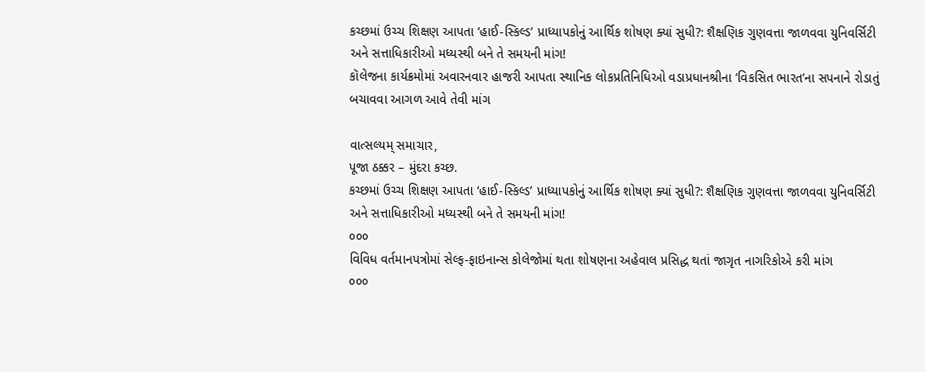કચ્છમાં ઉચ્ચ શિક્ષણ આપતા ‘હાઈ-સ્કિલ્ડ’ પ્રાધ્યાપકોનું આર્થિક શોષણ ક્યાં સુધી?: શૈક્ષણિક ગુણવત્તા જાળવવા યુનિવર્સિટી અને સત્તાધિકારીઓ મધ્યસ્થી બને તે સમયની માંગ!
કૉલેજના કાર્યક્રમોમાં અવારનવાર હાજરી આપતા સ્થાનિક લોકપ્રતિનિધિઓ વડાપ્રધાનશ્રીના ‘વિકસિત ભારત’ના સપનાને રોડાતું બચાવવા આગળ આવે તેવી માંગ

વાત્સલ્યમ્ સમાચાર,
પૂજા ઠક્કર – મુંદરા કચ્છ.
કચ્છમાં ઉચ્ચ શિક્ષણ આપતા ‘હાઈ-સ્કિલ્ડ’ પ્રાધ્યાપકોનું આર્થિક શોષણ ક્યાં સુધી?: શૈક્ષણિક ગુણવત્તા જાળવવા યુનિવર્સિટી અને સત્તાધિકારીઓ મધ્યસ્થી બને તે સમયની માંગ!
૦૦૦
વિવિધ વર્તમાનપત્રોમાં સેલ્ફ-ફાઇનાન્સ કોલેજોમાં થતા શોષણના અહેવાલ પ્રસિદ્ધ થતાં જાગૃત નાગરિકોએ કરી માંગ
૦૦૦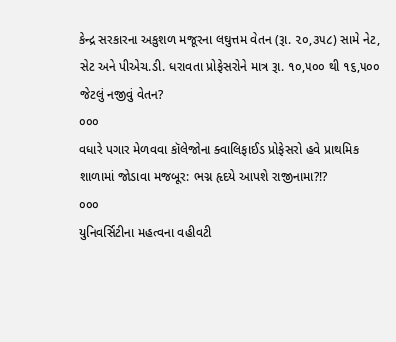કેન્દ્ર સરકારના અકુશળ મજૂરના લઘુત્તમ વેતન (રૂા. ૨૦,૩૫૮) સામે નેટ, સેટ અને પીએચ.ડી. ધરાવતા પ્રોફેસરોને માત્ર રૂા. ૧૦,૫૦૦ થી ૧૬,૫૦૦ જેટલું નજીવું વેતન?
૦૦૦
વધારે પગાર મેળવવા કૉલેજોના ક્વાલિફાઈડ પ્રોફેસરો હવે પ્રાથમિક શાળામાં જોડાવા મજબૂર: ભગ્ન હૃદયે આપશે રાજીનામા?!?
૦૦૦
યુનિવર્સિટીના મહત્વના વહીવટી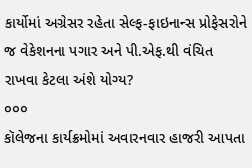કાર્યોમાં અગ્રેસર રહેતા સેલ્ફ-ફાઇનાન્સ પ્રોફેસરોને જ વેકેશનના પગાર અને પી.એફ.થી વંચિત રાખવા કેટલા અંશે યોગ્ય?
૦૦૦
કૉલેજના કાર્યક્રમોમાં અવારનવાર હાજરી આપતા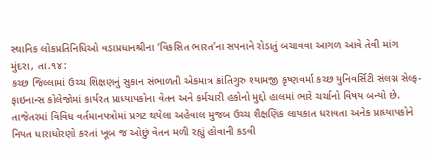સ્થાનિક લોકપ્રતિનિધિઓ વડાપ્રધાનશ્રીના ‘વિકસિત ભારત’ના સપનાને રોડાતું બચાવવા આગળ આવે તેવી માંગ
મુંદરા, તા.૧૪:
કચ્છ જિલ્લામાં ઉચ્ચ શિક્ષણનું સુકાન સંભાળતી એકમાત્ર ક્રાંતિગુરુ શ્યામજી કૃષ્ણવર્મા કચ્છ યુનિવર્સિટી સંલગ્ન સેલ્ફ-ફાઇનાન્સ કોલેજોમાં કાર્યરત પ્રાધ્યાપકોના વેતન અને કર્મચારી હકોનો મુદ્દો હાલમાં ભારે ચર્ચાનો વિષય બન્યો છે. તાજેતરમાં વિવિધ વર્તમાનપત્રોમાં પ્રગટ થયેલા અહેવાલ મુજબ ઉચ્ચ શૈક્ષણિક લાયકાત ધરાવતા અનેક પ્રાધ્યાપકોને નિયત ધારાધોરણો કરતાં ખૂબ જ ઓછું વેતન મળી રહ્યું હોવાની કડવી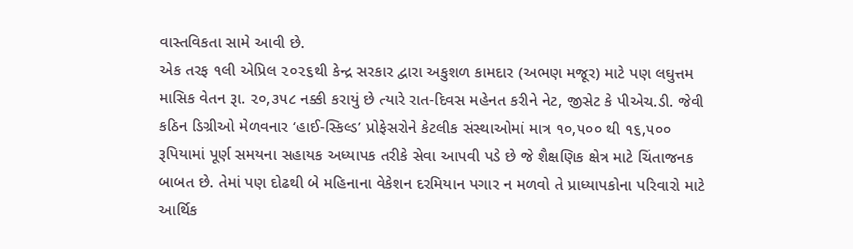વાસ્તવિકતા સામે આવી છે.
એક તરફ ૧લી એપ્રિલ ૨૦૨૬થી કેન્દ્ર સરકાર દ્વારા અકુશળ કામદાર (અભણ મજૂર) માટે પણ લઘુત્તમ માસિક વેતન રૂા. ૨૦,૩૫૮ નક્કી કરાયું છે ત્યારે રાત-દિવસ મહેનત કરીને નેટ, જીસેટ કે પીએચ.ડી. જેવી કઠિન ડિગ્રીઓ મેળવનાર ‘હાઈ-સ્કિલ્ડ’ પ્રોફેસરોને કેટલીક સંસ્થાઓમાં માત્ર ૧૦,૫૦૦ થી ૧૬,૫૦૦ રૂપિયામાં પૂર્ણ સમયના સહાયક અધ્યાપક તરીકે સેવા આપવી પડે છે જે શૈક્ષણિક ક્ષેત્ર માટે ચિંતાજનક બાબત છે. તેમાં પણ દોઢથી બે મહિનાના વેકેશન દરમિયાન પગાર ન મળવો તે પ્રાધ્યાપકોના પરિવારો માટે આર્થિક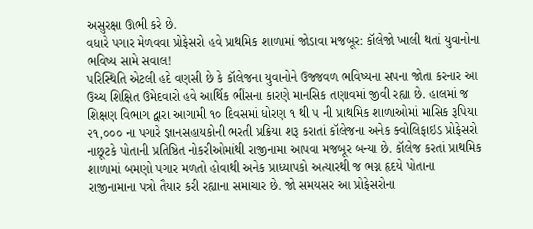અસુરક્ષા ઊભી કરે છે.
વધારે પગાર મેળવવા પ્રોફેસરો હવે પ્રાથમિક શાળામાં જોડાવા મજબૂર: કૉલેજો ખાલી થતાં યુવાનોના ભવિષ્ય સામે સવાલ!
પરિસ્થિતિ એટલી હદે વણસી છે કે કૉલેજના યુવાનોને ઉજ્જવળ ભવિષ્યના સપના જોતા કરનાર આ ઉચ્ચ શિક્ષિત ઉમેદવારો હવે આર્થિક ભીંસના કારણે માનસિક તણાવમાં જીવી રહ્યા છે. હાલમાં જ શિક્ષણ વિભાગ દ્વારા આગામી ૧૦ દિવસમાં ધોરણ ૧ થી ૫ ની પ્રાથમિક શાળાઓમાં માસિક રૂપિયા ૨૧,૦૦૦ ના પગારે જ્ઞાનસહાયકોની ભરતી પ્રક્રિયા શરૂ કરાતાં કૉલેજના અનેક ક્વોલિફાઇડ પ્રોફેસરો નાછૂટકે પોતાની પ્રતિષ્ઠિત નોકરીઓમાંથી રાજીનામા આપવા મજબૂર બન્યા છે. કૉલેજ કરતાં પ્રાથમિક શાળામાં બમણો પગાર મળતો હોવાથી અનેક પ્રાધ્યાપકો અત્યારથી જ ભગ્ન હૃદયે પોતાના રાજીનામાના પત્રો તૈયાર કરી રહ્યાના સમાચાર છે. જો સમયસર આ પ્રોફેસરોના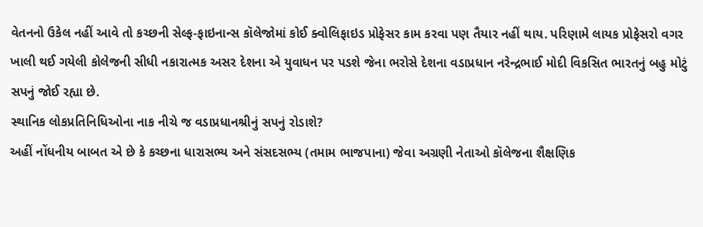વેતનનો ઉકેલ નહીં આવે તો કચ્છની સેલ્ફ-ફાઇનાન્સ કૉલેજોમાં કોઈ ક્વોલિફાઇડ પ્રોફેસર કામ કરવા પણ તૈયાર નહીં થાય. પરિણામે લાયક પ્રોફેસરો વગર ખાલી થઈ ગયેલી કોલેજની સીધી નકારાત્મક અસર દેશના એ યુવાધન પર પડશે જેના ભરોસે દેશના વડાપ્રધાન નરેન્દ્રભાઈ મોદી વિકસિત ભારતનું બહુ મોટું સપનું જોઈ રહ્યા છે.
સ્થાનિક લોકપ્રતિનિધિઓના નાક નીચે જ વડાપ્રધાનશ્રીનું સપનું રોડાશે?
અહીં નોંધનીય બાબત એ છે કે કચ્છના ધારાસભ્ય અને સંસદસભ્ય (તમામ ભાજપાના) જેવા અગ્રણી નેતાઓ કૉલેજના શૈક્ષણિક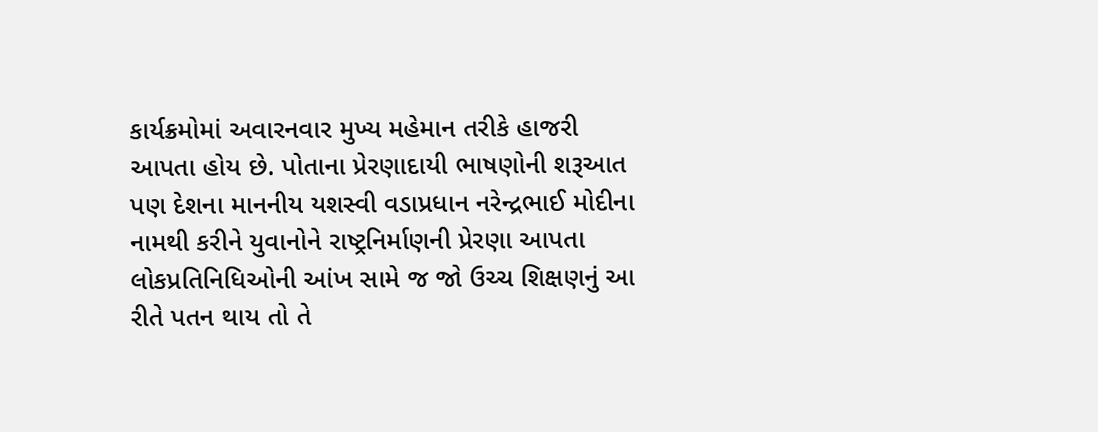કાર્યક્રમોમાં અવારનવાર મુખ્ય મહેમાન તરીકે હાજરી આપતા હોય છે. પોતાના પ્રેરણાદાયી ભાષણોની શરૂઆત પણ દેશના માનનીય યશસ્વી વડાપ્રધાન નરેન્દ્રભાઈ મોદીના નામથી કરીને યુવાનોને રાષ્ટ્રનિર્માણની પ્રેરણા આપતા લોકપ્રતિનિધિઓની આંખ સામે જ જો ઉચ્ચ શિક્ષણનું આ રીતે પતન થાય તો તે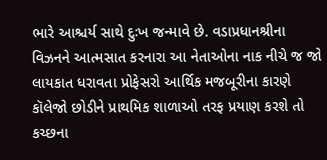ભારે આશ્ચર્ય સાથે દુઃખ જન્માવે છે. વડાપ્રધાનશ્રીના વિઝનને આત્મસાત કરનારા આ નેતાઓના નાક નીચે જ જો લાયકાત ધરાવતા પ્રોફેસરો આર્થિક મજબૂરીના કારણે કૉલેજો છોડીને પ્રાથમિક શાળાઓ તરફ પ્રયાણ કરશે તો કચ્છના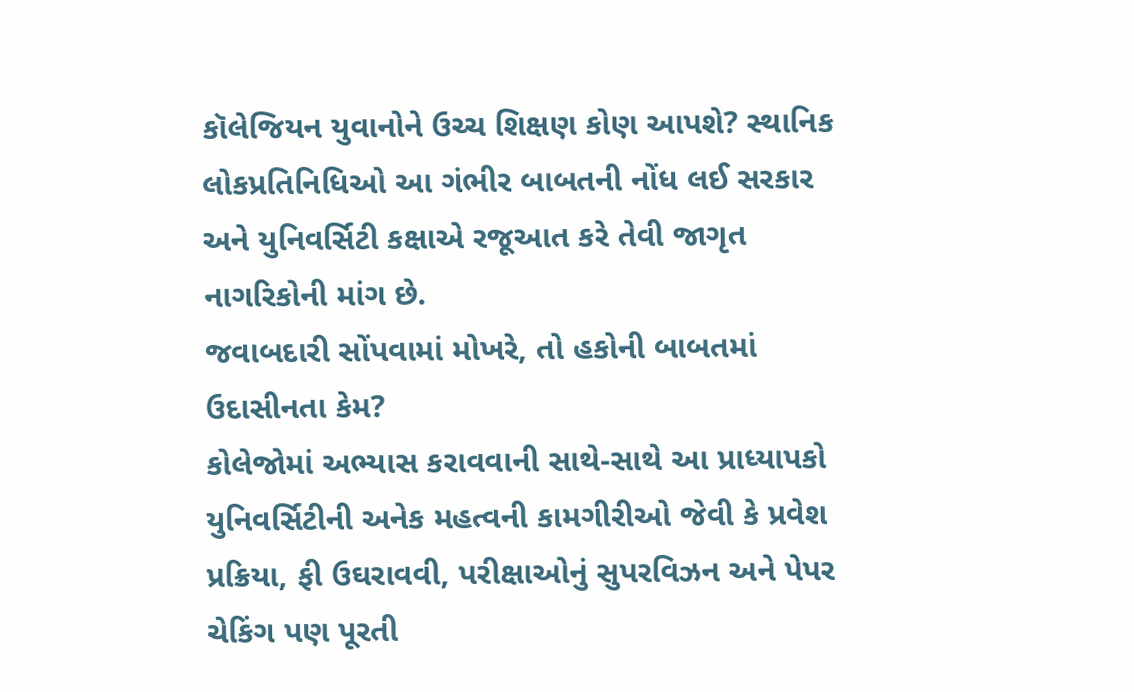કૉલેજિયન યુવાનોને ઉચ્ચ શિક્ષણ કોણ આપશે? સ્થાનિક લોકપ્રતિનિધિઓ આ ગંભીર બાબતની નોંધ લઈ સરકાર અને યુનિવર્સિટી કક્ષાએ રજૂઆત કરે તેવી જાગૃત નાગરિકોની માંગ છે.
જવાબદારી સોંપવામાં મોખરે, તો હકોની બાબતમાં ઉદાસીનતા કેમ?
કોલેજોમાં અભ્યાસ કરાવવાની સાથે-સાથે આ પ્રાધ્યાપકો યુનિવર્સિટીની અનેક મહત્વની કામગીરીઓ જેવી કે પ્રવેશ પ્રક્રિયા, ફી ઉઘરાવવી, પરીક્ષાઓનું સુપરવિઝન અને પેપર ચેકિંગ પણ પૂરતી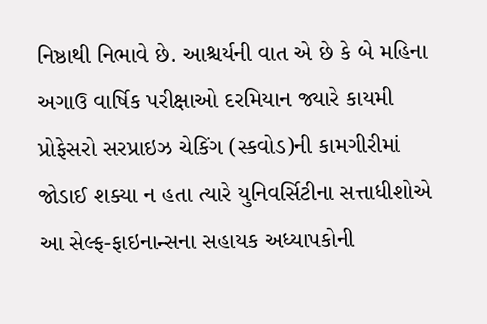નિષ્ઠાથી નિભાવે છે. આશ્ચર્યની વાત એ છે કે બે મહિના અગાઉ વાર્ષિક પરીક્ષાઓ દરમિયાન જ્યારે કાયમી પ્રોફેસરો સરપ્રાઇઝ ચેકિંગ (સ્કવોડ)ની કામગીરીમાં જોડાઈ શક્યા ન હતા ત્યારે યુનિવર્સિટીના સત્તાધીશોએ આ સેલ્ફ-ફાઇનાન્સના સહાયક અધ્યાપકોની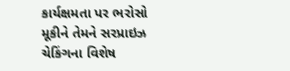કાર્યક્ષમતા પર ભરોસો મૂકીને તેમને સરપ્રાઇઝ ચેકિંગના વિશેષ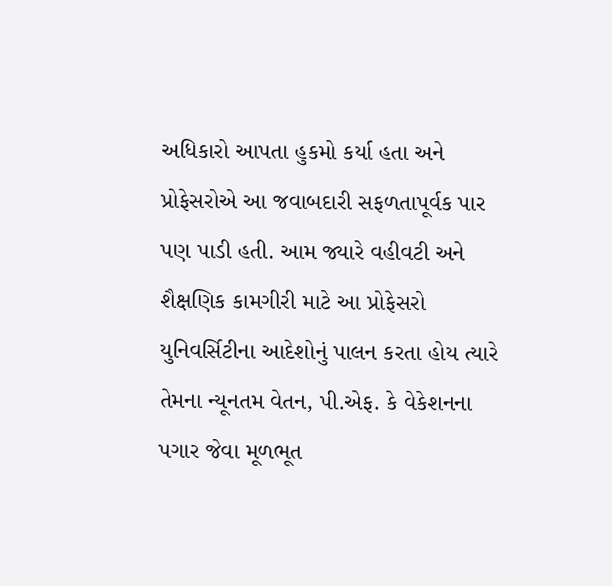અધિકારો આપતા હુકમો કર્યા હતા અને પ્રોફેસરોએ આ જવાબદારી સફળતાપૂર્વક પાર પણ પાડી હતી. આમ જ્યારે વહીવટી અને શૈક્ષણિક કામગીરી માટે આ પ્રોફેસરો યુનિવર્સિટીના આદેશોનું પાલન કરતા હોય ત્યારે તેમના ન્યૂનતમ વેતન, પી.એફ. કે વેકેશનના પગાર જેવા મૂળભૂત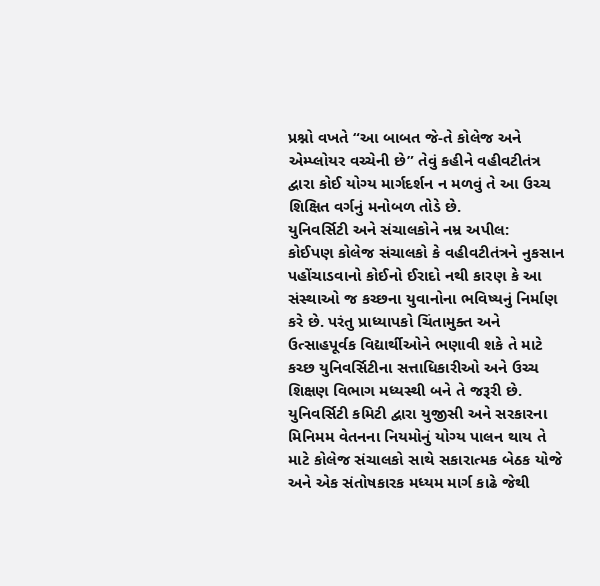પ્રશ્નો વખતે “આ બાબત જે-તે કોલેજ અને એમ્પ્લોયર વચ્ચેની છે” તેવું કહીને વહીવટીતંત્ર દ્વારા કોઈ યોગ્ય માર્ગદર્શન ન મળવું તે આ ઉચ્ચ શિક્ષિત વર્ગનું મનોબળ તોડે છે.
યુનિવર્સિટી અને સંચાલકોને નમ્ર અપીલ:
કોઈપણ કોલેજ સંચાલકો કે વહીવટીતંત્રને નુકસાન પહોંચાડવાનો કોઈનો ઈરાદો નથી કારણ કે આ સંસ્થાઓ જ કચ્છના યુવાનોના ભવિષ્યનું નિર્માણ કરે છે. પરંતુ પ્રાધ્યાપકો ચિંતામુક્ત અને ઉત્સાહપૂર્વક વિદ્યાર્થીઓને ભણાવી શકે તે માટે કચ્છ યુનિવર્સિટીના સત્તાધિકારીઓ અને ઉચ્ચ શિક્ષણ વિભાગ મધ્યસ્થી બને તે જરૂરી છે. યુનિવર્સિટી કમિટી દ્વારા યુજીસી અને સરકારના મિનિમમ વેતનના નિયમોનું યોગ્ય પાલન થાય તે માટે કોલેજ સંચાલકો સાથે સકારાત્મક બેઠક યોજે અને એક સંતોષકારક મધ્યમ માર્ગ કાઢે જેથી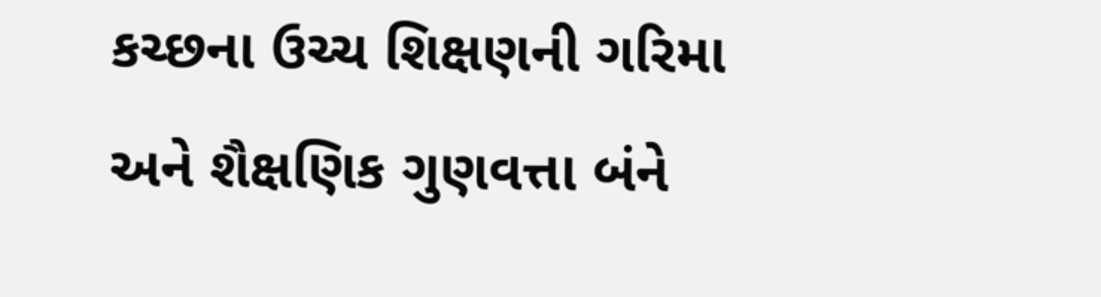કચ્છના ઉચ્ચ શિક્ષણની ગરિમા અને શૈક્ષણિક ગુણવત્તા બંને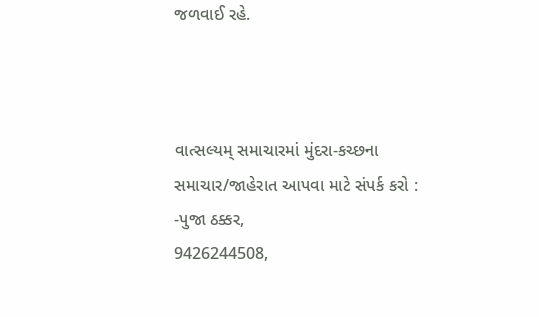જળવાઈ રહે.



વાત્સલ્યમ્ સમાચારમાં મુંદરા-કચ્છના સમાચાર/જાહેરાત આપવા માટે સંપર્ક કરો :
-પુજા ઠક્કર,
9426244508,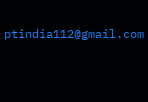ptindia112@gmail.com